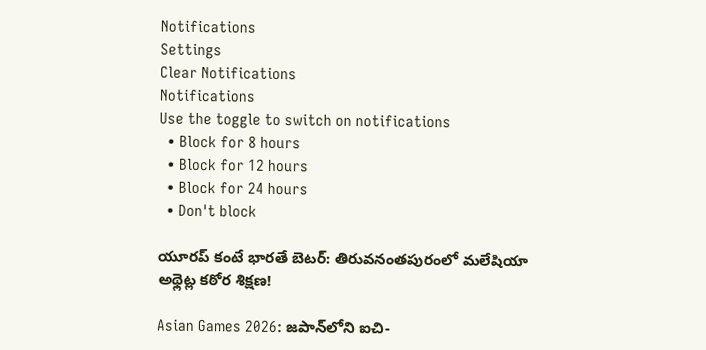Notifications
Settings
Clear Notifications
Notifications
Use the toggle to switch on notifications
  • Block for 8 hours
  • Block for 12 hours
  • Block for 24 hours
  • Don't block

యూరప్ కంటే భారతే బెటర్: తిరువనంతపురంలో మలేషియా అథ్లెట్ల కఠోర శిక్షణ!

Asian Games 2026: జపాన్‌లోని ఐచి-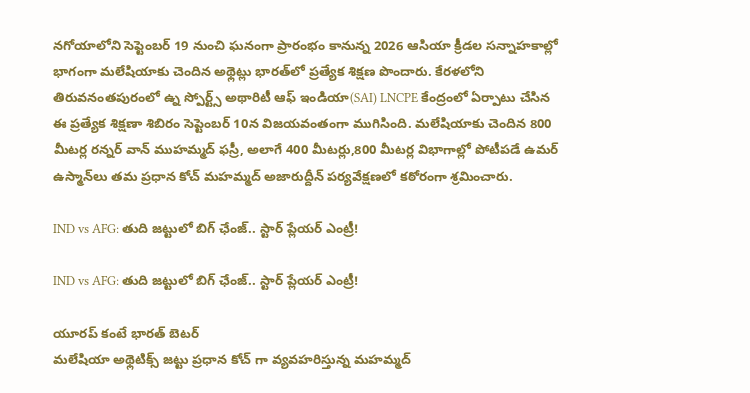నగోయాలోని సెప్టెంబర్ 19 నుంచి ఘనంగా ప్రారంభం కానున్న 2026 ఆసియా క్రీడల సన్నాహకాల్లో భాగంగా మలేషియాకు చెందిన అథ్లెట్లు భారత్‌లో ప్రత్యేక శిక్షణ పొందారు. కేరళలోని తిరువనంతపురంలో ఉ్న స్పోర్ట్స్ అథారిటీ ఆఫ్ ఇండియా(SAI) LNCPE కేంద్రంలో ఏర్పాటు చేసిన ఈ ప్రత్యేక శిక్షణా శిబిరం సెప్టెంబర్ 10న విజయవంతంగా ముగిసింది. మలేషియాకు చెందిన 800 మీటర్ల రన్నర్ వాన్ ముహమ్మద్ ఫస్రీ, అలాగే 400 మీటర్లు,800 మీటర్ల విభాగాల్లో పోటీపడే ఉమర్ ఉస్మాన్‌లు తమ ప్రధాన కోచ్ మహమ్మద్ అజారుద్దీన్ పర్యవేక్షణలో కఠోరంగా శ్రమించారు.

IND vs AFG: తుది జట్టులో బిగ్ ఛేంజ్.. స్టార్ ప్లేయర్ ఎంట్రీ!

IND vs AFG: తుది జట్టులో బిగ్ ఛేంజ్.. స్టార్ ప్లేయర్ ఎంట్రీ!

యూరప్ కంటే భారత్ బెటర్
మలేషియా అథ్లెటిక్స్ జట్టు ప్రధాన కోచ్ గా వ్యవహరిస్తున్న మహమ్మద్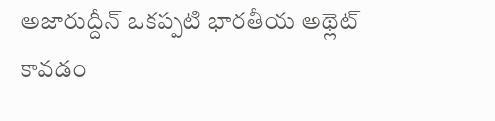అజారుద్దీన్ ఒకప్పటి భారతీయ అథ్లెట్ కావడం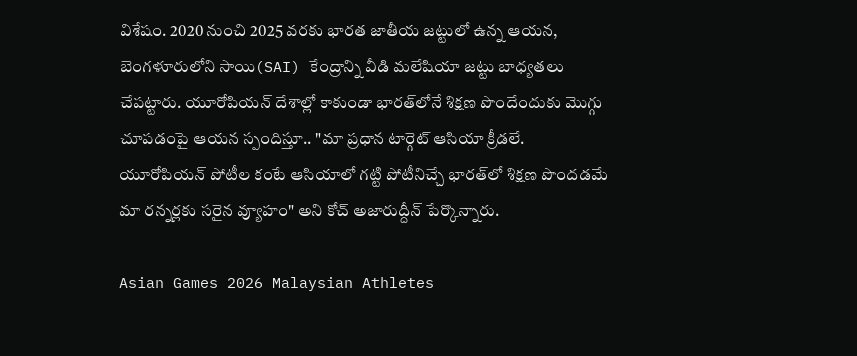విశేషం. 2020 నుంచి 2025 వరకు భారత జాతీయ జట్టులో ఉన్న ఆయన, బెంగళూరులోని సాయి(SAI) కేంద్రాన్ని వీడి మలేషియా జట్టు బాధ్యతలు చేపట్టారు. యూరోపియన్ దేశాల్లో కాకుండా భారత్‌లోనే శిక్షణ పొందేందుకు మొగ్గు చూపడంపై ఆయన స్పందిస్తూ.. "మా ప్రధాన టార్గెట్ ఆసియా క్రీడలే. యూరోపియన్ పోటీల కంటే ఆసియాలో గట్టి పోటీనిచ్చే భారత్‌లో శిక్షణ పొందడమే మా రన్నర్లకు సరైన వ్యూహం" అని కోచ్ అజారుద్దీన్ పేర్కొన్నారు.

Asian Games 2026 Malaysian Athletes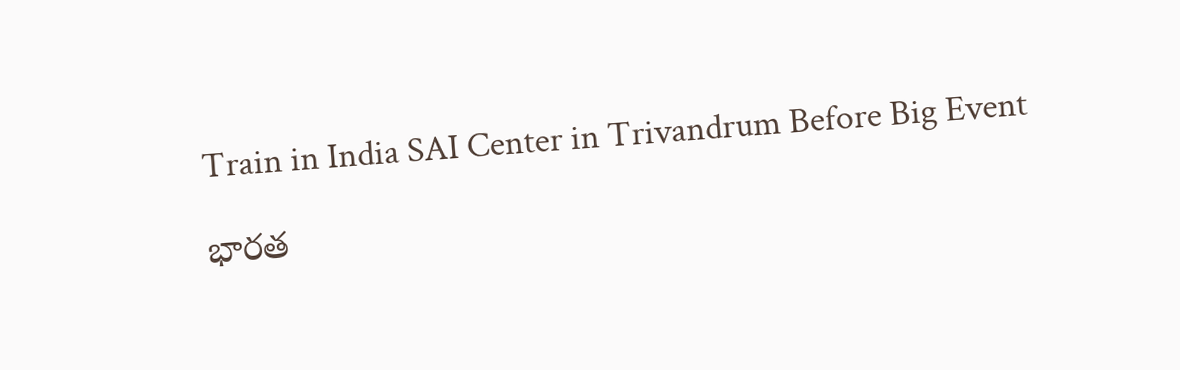Train in India SAI Center in Trivandrum Before Big Event

భారత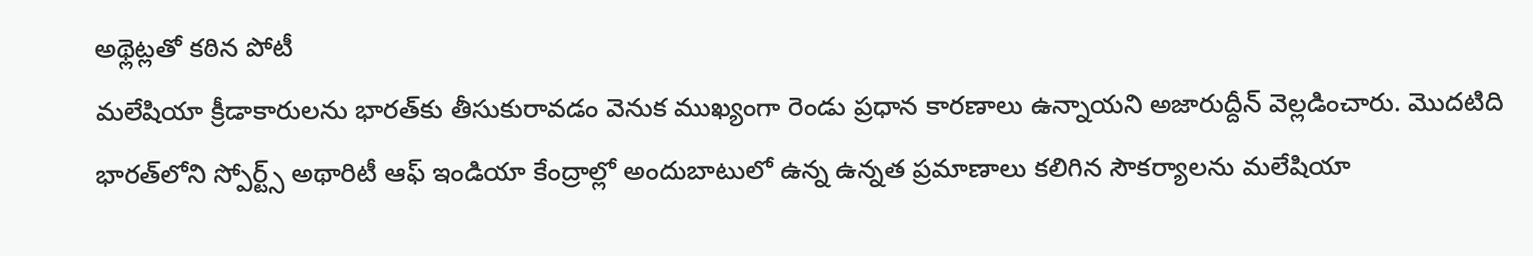అథ్లెట్లతో కఠిన పోటీ
మలేషియా క్రీడాకారులను భారత్‌కు తీసుకురావడం వెనుక ముఖ్యంగా రెండు ప్రధాన కారణాలు ఉన్నాయని అజారుద్దీన్ వెల్లడించారు. మొదటిది భారత్‌లోని స్పోర్ట్స్ అథారిటీ ఆఫ్ ఇండియా కేంద్రాల్లో అందుబాటులో ఉన్న ఉన్నత ప్రమాణాలు కలిగిన సౌకర్యాలను మలేషియా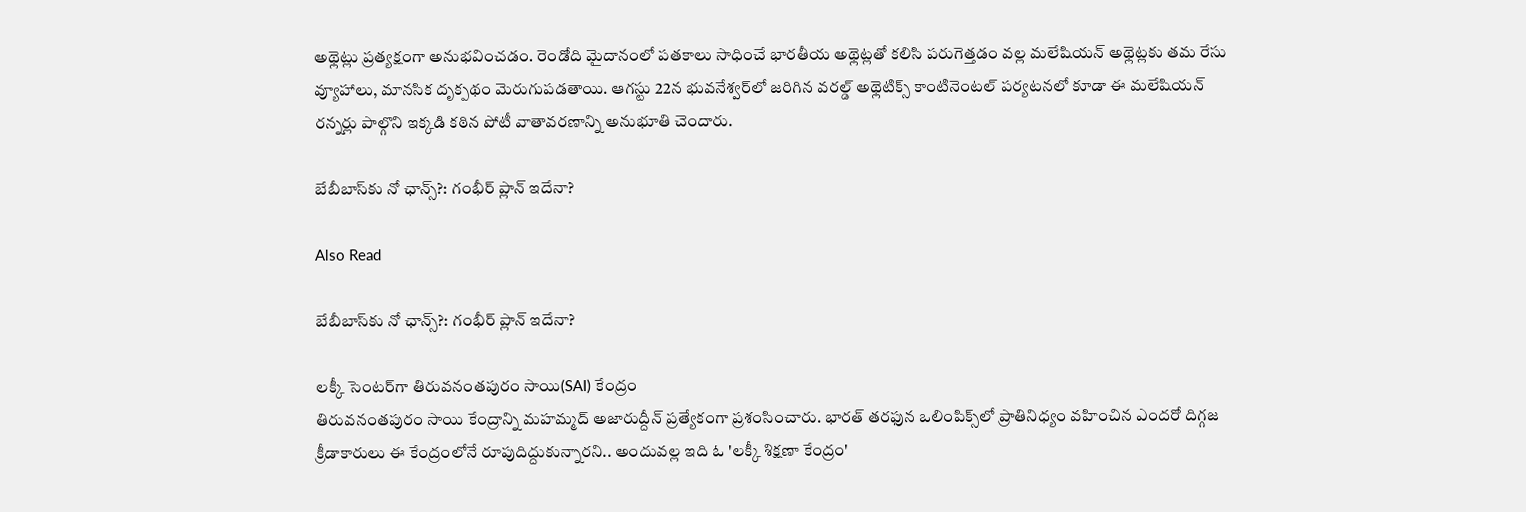అథ్లెట్లు ప్రత్యక్షంగా అనుభవించడం. రెండోది మైదానంలో పతకాలు సాధించే భారతీయ అథ్లెట్లతో కలిసి పరుగెత్తడం వల్ల మలేషియన్ అథ్లెట్లకు తమ రేసు వ్యూహాలు, మానసిక దృక్పథం మెరుగుపడతాయి. ఆగస్టు 22న భువనేశ్వర్‌లో జరిగిన వరల్డ్ అథ్లెటిక్స్ కాంటినెంటల్ పర్యటనలో కూడా ఈ మలేషియన్ రన్నర్లు పాల్గొని ఇక్కడి కఠిన పోటీ వాతావరణాన్ని అనుభూతి చెందారు.

బేబీబాస్‌కు నో ఛాన్స్?: గంభీర్ ప్లాన్ ఇదేనా?

Also Read

బేబీబాస్‌కు నో ఛాన్స్?: గంభీర్ ప్లాన్ ఇదేనా?

లక్కీ సెంటర్‌గా తిరువనంతపురం సాయి(SAI) కేంద్రం
తిరువనంతపురం సాయి కేంద్రాన్ని మహమ్మద్ అజారుద్దీన్ ప్రత్యేకంగా ప్రశంసించారు. భారత్ తరఫున ఒలింపిక్స్‌లో ప్రాతినిధ్యం వహించిన ఎందరో దిగ్గజ క్రీడాకారులు ఈ కేంద్రంలోనే రూపుదిద్దుకున్నారని.. అందువల్ల ఇది ఓ 'లక్కీ శిక్షణా కేంద్రం'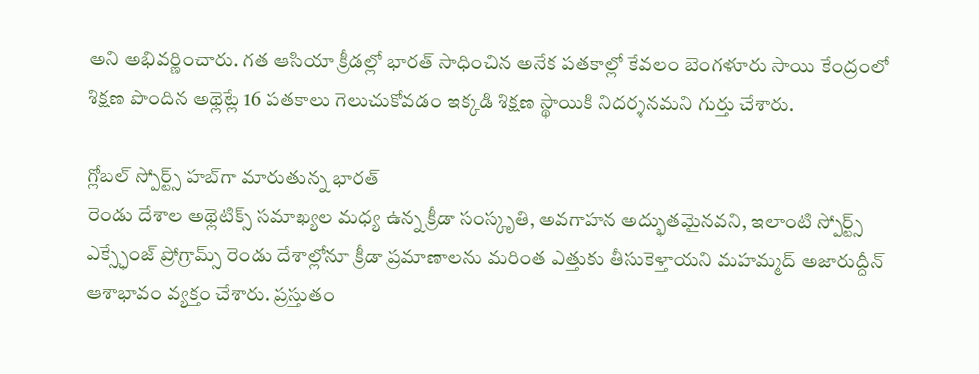అని అభివర్ణించారు. గత ఆసియా క్రీడల్లో భారత్ సాధించిన అనేక పతకాల్లో కేవలం బెంగళూరు సాయి కేంద్రంలో శిక్షణ పొందిన అథ్లెట్లే 16 పతకాలు గెలుచుకోవడం ఇక్కడి శిక్షణ స్థాయికి నిదర్శనమని గుర్తు చేశారు.

గ్లోబల్ స్పోర్ట్స్ హబ్‌గా మారుతున్న భారత్
రెండు దేశాల అథ్లెటిక్స్ సమాఖ్యల మధ్య ఉన్న క్రీడా సంస్కృతి, అవగాహన అద్భుతమైనవని, ఇలాంటి స్పోర్ట్స్ ఎక్స్ఛేంజ్ ప్రోగ్రామ్స్ రెండు దేశాల్లోనూ క్రీడా ప్రమాణాలను మరింత ఎత్తుకు తీసుకెళ్తాయని మహమ్మద్ అజారుద్దీన్ ఆశాభావం వ్యక్తం చేశారు. ప్రస్తుతం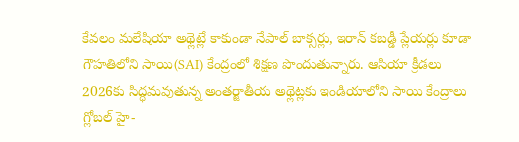కేవలం మలేషియా అథ్లెట్లే కాకుండా నేపాల్ బాక్సర్లు, ఇరాన్ కబడ్డీ ప్లేయర్లు కూడా గౌహతిలోని సాయి(SAI) కేంద్రంలో శిక్షణ పొందుతున్నారు. ఆసియా క్రీడలు 2026కు సిద్ధమవుతున్న అంతర్జాతీయ అథ్లెట్లకు ఇండియాలోని సాయి కేంద్రాలు గ్లోబల్ హై-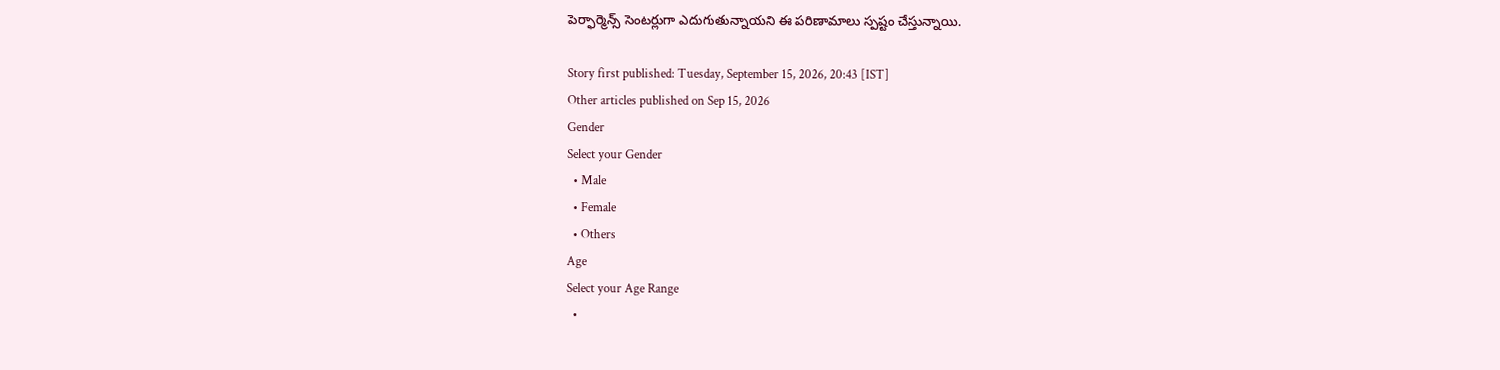పెర్ఫార్మెన్స్ సెంటర్లుగా ఎదుగుతున్నాయని ఈ పరిణామాలు స్పష్టం చేస్తున్నాయి.

Story first published: Tuesday, September 15, 2026, 20:43 [IST]
Other articles published on Sep 15, 2026
Gender
Select your Gender
  • Male
  • Female
  • Others
Age
Select your Age Range
  •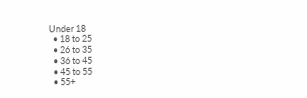Under 18
  • 18 to 25
  • 26 to 35
  • 36 to 45
  • 45 to 55
  • 55+